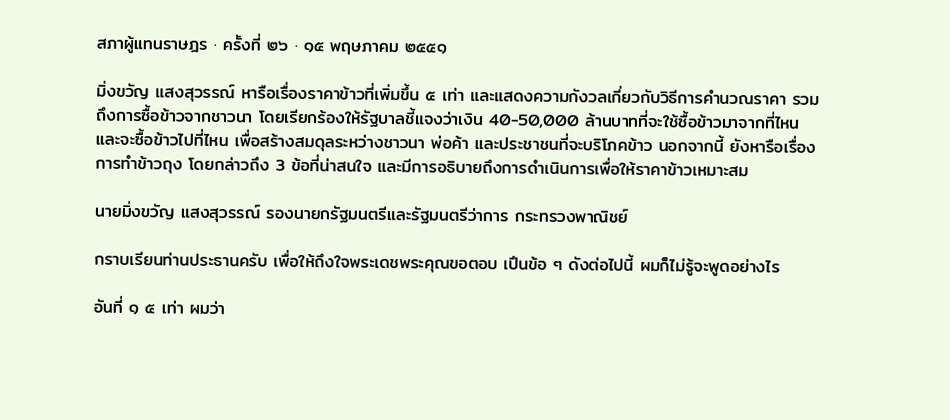สภาผู้แทนราษฎร · ครั้งที่ ๒๖ · ๑๕ พฤษภาคม ๒๕๕๑

มิ่งขวัญ แสงสุวรรณ์ หารือเรื่องราคาข้าวที่เพิ่มขึ้น ๕ เท่า และแสดงความกังวลเกี่ยวกับวิธีการคำนวณราคา รวมถึงการซื้อข้าวจากชาวนา โดยเรียกร้องให้รัฐบาลชี้แจงว่าเงิน 40-50,000 ล้านบาทที่จะใช้ซื้อข้าวมาจากที่ไหน และจะซื้อข้าวไปที่ไหน เพื่อสร้างสมดุลระหว่างชาวนา พ่อค้า และประชาชนที่จะบริโภคข้าว นอกจากนี้ ยังหารือเรื่องการทําข้าวถุง โดยกล่าวถึง 3 ข้อที่น่าสนใจ และมีการอธิบายถึงการดำเนินการเพื่อให้ราคาข้าวเหมาะสม

นายมิ่งขวัญ แสงสุวรรณ์ รองนายกรัฐมนตรีและรัฐมนตรีว่าการ กระทรวงพาณิชย์

กราบเรียนท่านประธานครับ เพื่อให้ถึงใจพระเดชพระคุณขอตอบ เปึนข้อ ๆ ดังต่อไปนี้ ผมก็ไม่รู้จะพูดอย่างไร

อันที่ ๑ ๕ เท่า ผมว่า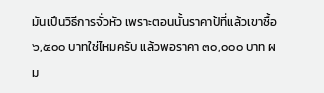มันเปึนวิธีการจั่วหัว เพราะตอนนั้นราคาป้ที่แล้วเขาซื้อ ๖,๕๐๐ บาทใช่ไหมครับ แล้วพอราคา ๓๐,๐๐๐ บาท ผม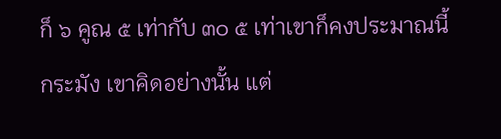ก็ ๖ คูณ ๕ เท่ากับ ๓๐ ๕ เท่าเขาก็คงประมาณนี้กระมัง เขาคิดอย่างนั้น แต่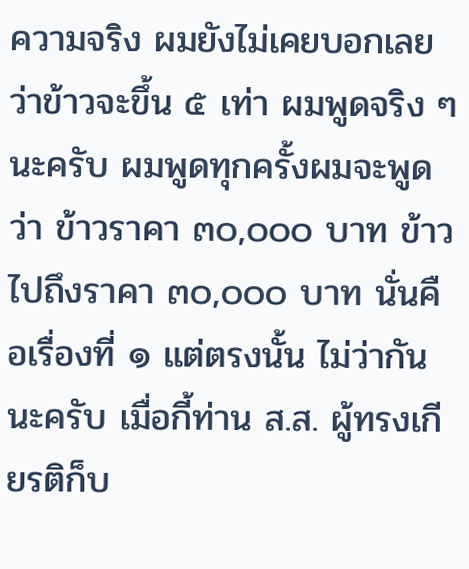ความจริง ผมยังไม่เคยบอกเลยว่าข้าวจะขึ้น ๕ เท่า ผมพูดจริง ๆ นะครับ ผมพูดทุกครั้งผมจะพูดว่า ข้าวราคา ๓๐,๐๐๐ บาท ข้าวไปถึงราคา ๓๐,๐๐๐ บาท นั่นคือเรื่องที่ ๑ แต่ตรงนั้น ไม่ว่ากันนะครับ เมื่อกี้ท่าน ส.ส. ผู้ทรงเกียรติก็บ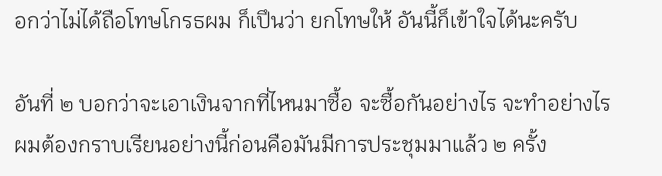อกว่าไม่ได้ถือโทษโกรธผม ก็เปึนว่า ยกโทษให้ อันนี้ก็เข้าใจได้นะครับ

อันที่ ๒ บอกว่าจะเอาเงินจากที่ไหนมาซื้อ จะซื้อกันอย่างไร จะทําอย่างไร ผมต้องกราบเรียนอย่างนี้ก่อนคือมันมีการประชุมมาแล้ว ๒ ครั้ง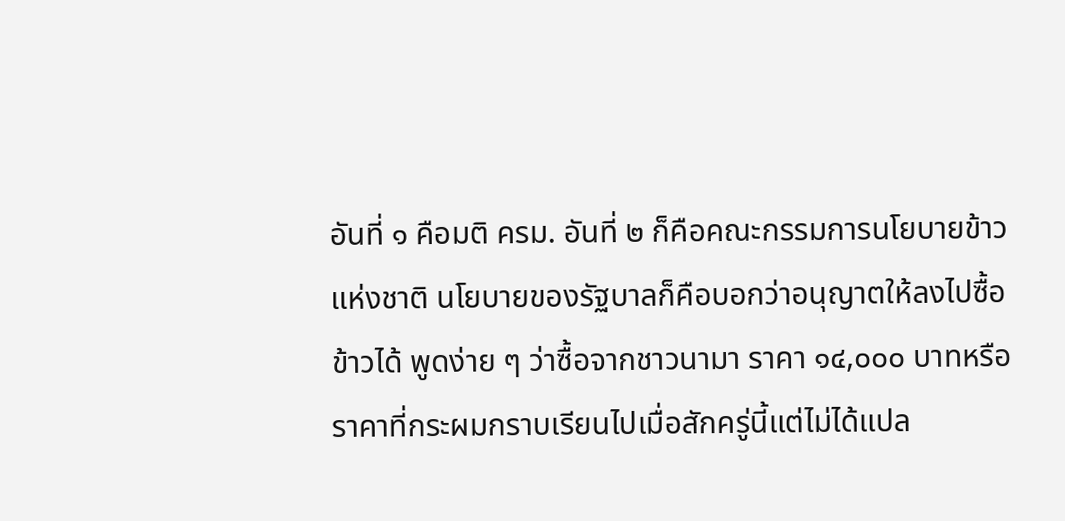อันที่ ๑ คือมติ ครม. อันที่ ๒ ก็คือคณะกรรมการนโยบายข้าวแห่งชาติ นโยบายของรัฐบาลก็คือบอกว่าอนุญาตให้ลงไปซื้อข้าวได้ พูดง่าย ๆ ว่าซื้อจากชาวนามา ราคา ๑๔,๐๐๐ บาทหรือราคาที่กระผมกราบเรียนไปเมื่อสักครู่นี้แต่ไม่ได้แปล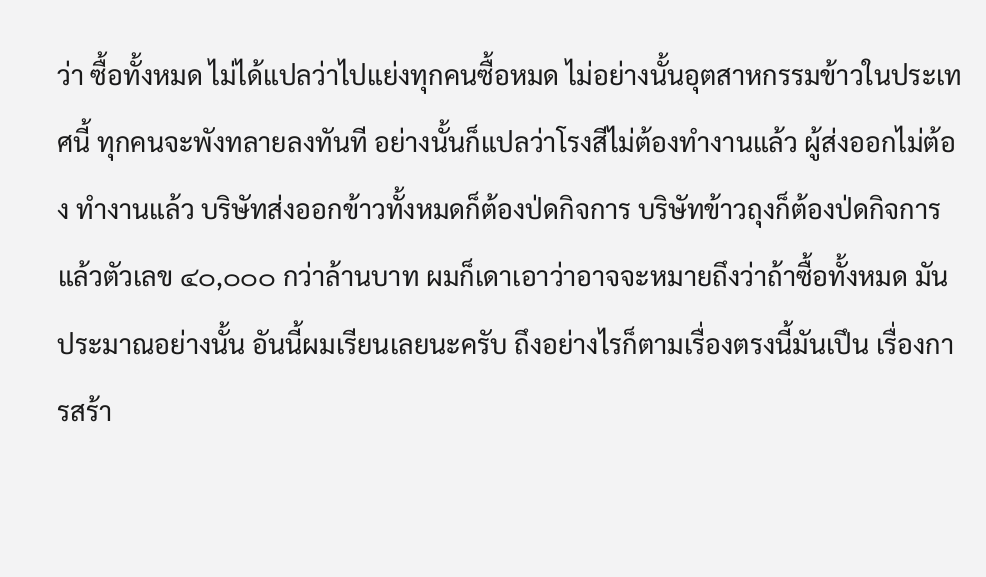ว่า ซื้อทั้งหมด ไม่ได้แปลว่าไปแย่งทุกคนซื้อหมด ไม่อย่างนั้นอุตสาหกรรมข้าวในประเทศนี้ ทุกคนจะพังทลายลงทันที อย่างนั้นก็แปลว่าโรงสีไม่ต้องทํางานแล้ว ผู้ส่งออกไม่ต้อง ทํางานแล้ว บริษัทส่งออกข้าวทั้งหมดก็ต้องป่ดกิจการ บริษัทข้าวถุงก็ต้องป่ดกิจการ แล้วตัวเลข ๔๐,๐๐๐ กว่าล้านบาท ผมก็เดาเอาว่าอาจจะหมายถึงว่าถ้าซื้อทั้งหมด มันประมาณอย่างนั้น อันนี้ผมเรียนเลยนะครับ ถึงอย่างไรก็ตามเรื่องตรงนี้มันเปึน เรื่องการสร้า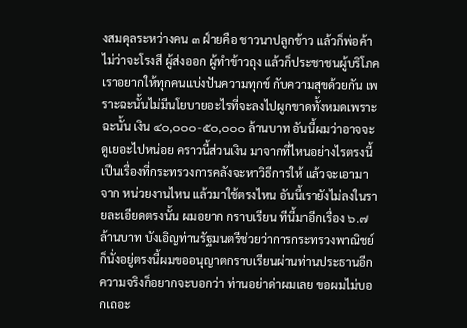งสมดุลระหว่างคน ๓ ฝ์ายคือ ชาวนาปลูกข้าว แล้วก็พ่อค้าไม่ว่าจะโรงสี ผู้ส่งออก ผู้ทําข้าวถุง แล้วก็ประชาชนผู้บริโภค เราอยากให้ทุกคนแบ่งปันความทุกข์ กับความสุขด้วยกัน เพราะฉะนั้นไม่มีนโยบายอะไรที่จะลงไปผูกขาดทั้งหมดเพราะฉะนั้น เงิน ๔๐,๐๐๐-๕๐,๐๐๐ ล้านบาท อันนี้ผมว่าอาจจะดูเยอะไปหน่อย คราวนี้ส่วนเงิน มาจากที่ไหนอย่างไรตรงนี้เปึนเรื่องที่กระทรวงการคลังจะหาวิธีการให้ แล้วจะเอามาจาก หน่วยงานไหน แล้วมาใช้ตรงไหน อันนี้เรายังไม่ลงในรายละเอียดตรงนั้น ผมอยาก กราบเรียน ทีนี้มาอีกเรื่อง ๖.๗ ล้านบาท บังเอิญท่านรัฐมนตรีช่วยว่าการกระทรวงพาณิชย์ ก็นั่งอยู่ตรงนี้ผมขออนุญาตกราบเรียนผ่านท่านประธานอีก ความจริงก็อยากจะบอกว่า ท่านอย่าด่าผมเลย ขอผมไม่บอกเถอะ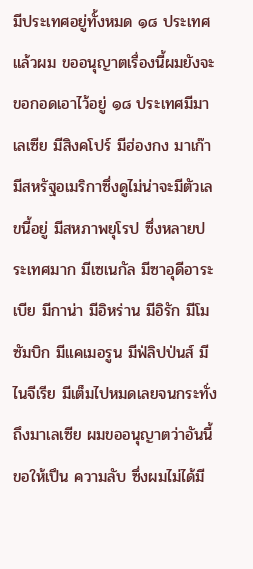มีประเทศอยู่ทั้งหมด ๑๘ ประเทศ แล้วผม ขออนุญาตเรื่องนี้ผมยังจะขอกอดเอาไว้อยู่ ๑๘ ประเทศมีมาเลเซีย มีสิงคโปร์ มีฮ่องกง มาเก๊า มีสหรัฐอเมริกาซึ่งดูไม่น่าจะมีตัวเลขนี้อยู่ มีสหภาพยุโรป ซึ่งหลายประเทศมาก มีเซเนกัล มีซาอุดีอาระเบีย มีกาน่า มีอิหร่าน มีอิรัก มีโมซัมบิก มีแคเมอรูน มีฟ่ลิปป่นส์ มีไนจีเรีย มีเต็มไปหมดเลยจนกระทั่งถึงมาเลเซีย ผมขออนุญาตว่าอันนี้ขอให้เปึน ความลับ ซึ่งผมไม่ได้มี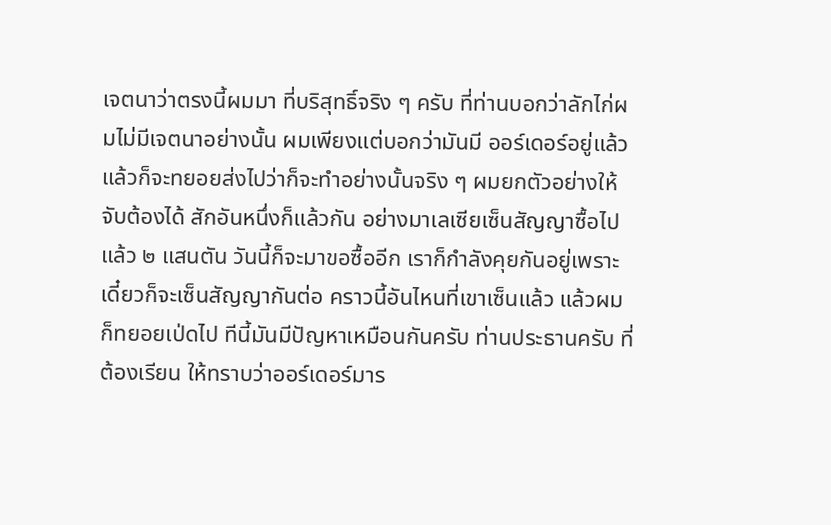เจตนาว่าตรงนี้ผมมา ที่บริสุทธิ์จริง ๆ ครับ ที่ท่านบอกว่าลักไก่ผมไม่มีเจตนาอย่างนั้น ผมเพียงแต่บอกว่ามันมี ออร์เดอร์อยู่แล้วแล้วก็จะทยอยส่งไปว่าก็จะทําอย่างนั้นจริง ๆ ผมยกตัวอย่างให้จับต้องได้ สักอันหนึ่งก็แล้วกัน อย่างมาเลเซียเซ็นสัญญาซื้อไปแล้ว ๒ แสนตัน วันนี้ก็จะมาขอซื้ออีก เราก็กําลังคุยกันอยู่เพราะเดี๋ยวก็จะเซ็นสัญญากันต่อ คราวนี้อันไหนที่เขาเซ็นแล้ว แล้วผมก็ทยอยเป่ดไป ทีนี้มันมีปัญหาเหมือนกันครับ ท่านประธานครับ ที่ต้องเรียน ให้ทราบว่าออร์เดอร์มาร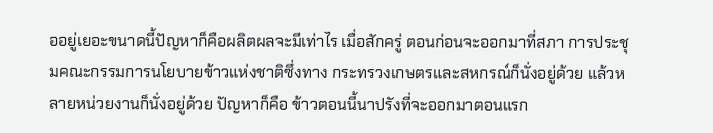ออยู่เยอะขนาดนี้ปัญหาก็คือผลิตผลจะมีเท่าไร เมื่อสักครู่ ตอนก่อนจะออกมาที่สภา การประชุมคณะกรรมการนโยบายข้าวแห่งชาติซึ่งทาง กระทรวงเกษตรและสหกรณ์ก็นั่งอยู่ด้วย แล้วหลายหน่วยงานก็นั่งอยู่ด้วย ปัญหาก็คือ ข้าวตอนนี้นาปรังที่จะออกมาตอนแรก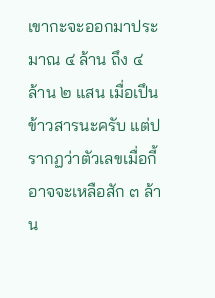เขากะจะออกมาประมาณ ๔ ล้าน ถึง ๔ ล้าน ๒ แสน เมื่อเปึนข้าวสารนะครับ แต่ปรากฏว่าตัวเลขเมื่อกี้อาจจะเหลือสัก ๓ ล้าน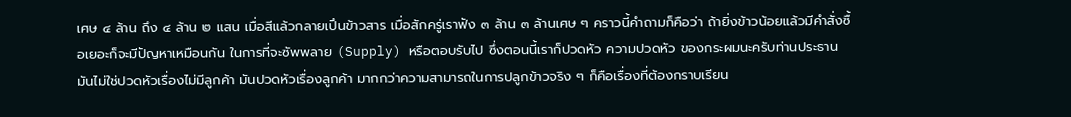เศษ ๔ ล้าน ถึง ๔ ล้าน ๒ แสน เมื่อสีแล้วกลายเปึนข้าวสาร เมื่อสักครู่เราฟัง ๓ ล้าน ๓ ล้านเศษ ๆ คราวนี้คําถามก็คือว่า ถ้ายิ่งข้าวน้อยแล้วมีคําสั่งซื้อเยอะก็จะมีปัญหาเหมือนกัน ในการที่จะซัพพลาย (Supply) หรือตอบรับไป ซึ่งตอนนี้เราก็ปวดหัว ความปวดหัว ของกระผมนะครับท่านประธานมันไม่ใช่ปวดหัวเรื่องไม่มีลูกค้า มันปวดหัวเรื่องลูกค้า มากกว่าความสามารถในการปลูกข้าวจริง ๆ ก็คือเรื่องที่ต้องกราบเรียน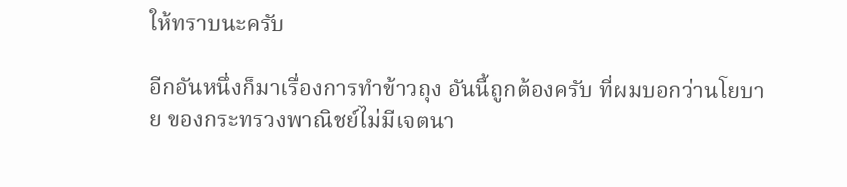ให้ทราบนะครับ

อีกอันหนึ่งก็มาเรื่องการทําข้าวถุง อันนี้ถูกต้องครับ ที่ผมบอกว่านโยบาย ของกระทรวงพาณิชย์ไม่มีเจตนา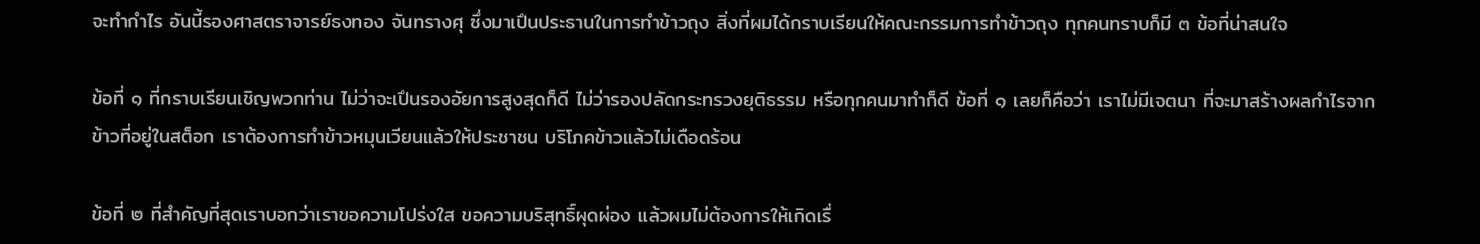จะทํากําไร อันนี้รองศาสตราจารย์ธงทอง จันทรางศุ ซึ่งมาเปึนประธานในการทําข้าวถุง สิ่งที่ผมได้กราบเรียนให้คณะกรรมการทําข้าวถุง ทุกคนทราบก็มี ๓ ข้อที่น่าสนใจ

ข้อที่ ๑ ที่กราบเรียนเชิญพวกท่าน ไม่ว่าจะเปึนรองอัยการสูงสุดก็ดี ไม่ว่ารองปลัดกระทรวงยุติธรรม หรือทุกคนมาทําก็ดี ข้อที่ ๑ เลยก็คือว่า เราไม่มีเจตนา ที่จะมาสร้างผลกําไรจากข้าวที่อยู่ในสต็อก เราต้องการทําข้าวหมุนเวียนแล้วให้ประชาชน บริโภคข้าวแล้วไม่เดือดร้อน

ข้อที่ ๒ ที่สําคัญที่สุดเราบอกว่าเราขอความโปร่งใส ขอความบริสุทธิ์ผุดผ่อง แล้วผมไม่ต้องการให้เกิดเรื่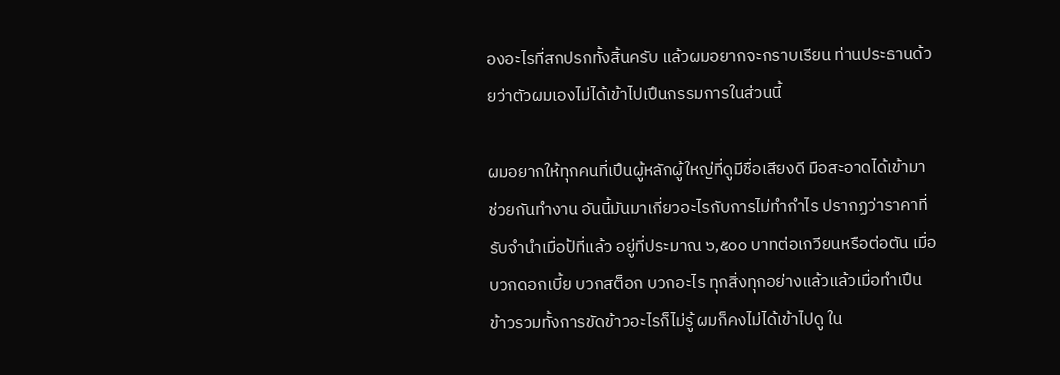องอะไรที่สกปรกทั้งสิ้นครับ แล้วผมอยากจะกราบเรียน ท่านประธานด้วยว่าตัวผมเองไม่ได้เข้าไปเปึนกรรมการในส่วนนี้

ผมอยากให้ทุกคนที่เปึนผู้หลักผู้ใหญ่ที่ดูมีชื่อเสียงดี มือสะอาดได้เข้ามา ช่วยกันทํางาน อันนี้มันมาเกี่ยวอะไรกับการไม่ทํากําไร ปรากฏว่าราคาที่รับจํานําเมื่อป้ที่แล้ว อยู่ที่ประมาณ ๖,๕๐๐ บาทต่อเกวียนหรือต่อตัน เมื่อบวกดอกเบี้ย บวกสต็อก บวกอะไร ทุกสิ่งทุกอย่างแล้วแล้วเมื่อทําเปึนข้าวรวมทั้งการขัดข้าวอะไรก็ไม่รู้ ผมก็คงไม่ได้เข้าไปดู ใน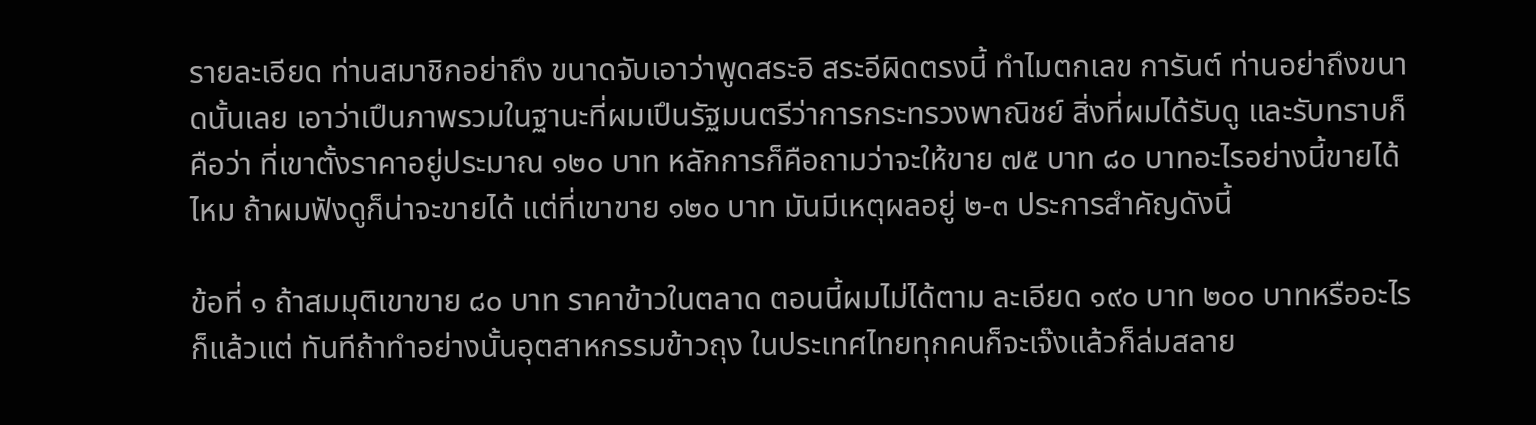รายละเอียด ท่านสมาชิกอย่าถึง ขนาดจับเอาว่าพูดสระอิ สระอีผิดตรงนี้ ทําไมตกเลข การันต์ ท่านอย่าถึงขนาดนั้นเลย เอาว่าเปึนภาพรวมในฐานะที่ผมเปึนรัฐมนตรีว่าการกระทรวงพาณิชย์ สิ่งที่ผมได้รับดู และรับทราบก็คือว่า ที่เขาตั้งราคาอยู่ประมาณ ๑๒๐ บาท หลักการก็คือถามว่าจะให้ขาย ๗๕ บาท ๘๐ บาทอะไรอย่างนี้ขายได้ไหม ถ้าผมฟังดูก็น่าจะขายได้ แต่ที่เขาขาย ๑๒๐ บาท มันมีเหตุผลอยู่ ๒-๓ ประการสําคัญดังนี้

ข้อที่ ๑ ถ้าสมมุติเขาขาย ๘๐ บาท ราคาข้าวในตลาด ตอนนี้ผมไม่ได้ตาม ละเอียด ๑๙๐ บาท ๒๐๐ บาทหรืออะไรก็แล้วแต่ ทันทีถ้าทําอย่างนั้นอุตสาหกรรมข้าวถุง ในประเทศไทยทุกคนก็จะเจ๊งแล้วก็ล่มสลาย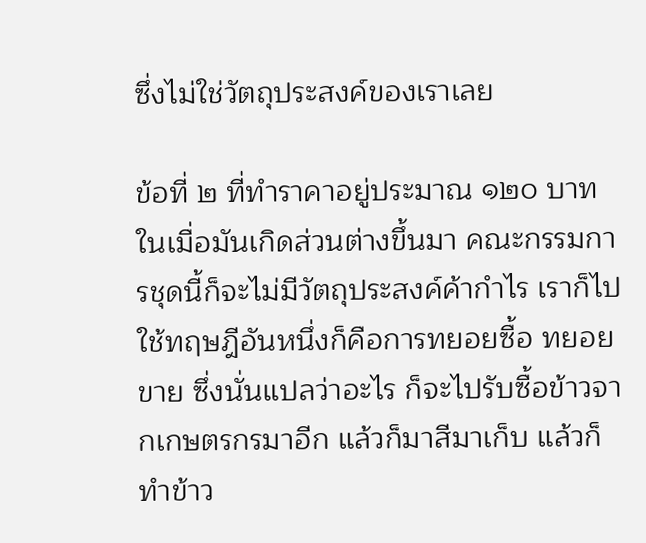ซึ่งไม่ใช่วัตถุประสงค์ของเราเลย

ข้อที่ ๒ ที่ทําราคาอยู่ประมาณ ๑๒๐ บาท ในเมื่อมันเกิดส่วนต่างขึ้นมา คณะกรรมการชุดนี้ก็จะไม่มีวัตถุประสงค์ค้ากําไร เราก็ไปใช้ทฤษฎีอันหนึ่งก็คือการทยอยซื้อ ทยอยขาย ซึ่งนั่นแปลว่าอะไร ก็จะไปรับซื้อข้าวจากเกษตรกรมาอีก แล้วก็มาสีมาเก็บ แล้วก็ทําข้าว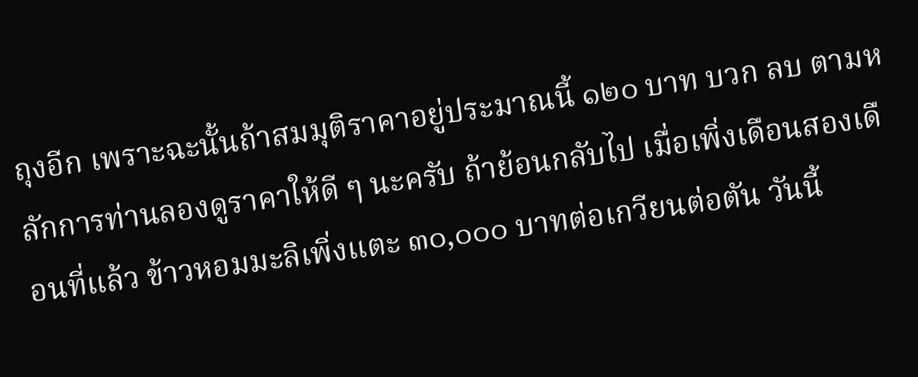ถุงอีก เพราะฉะนั้นถ้าสมมุติราคาอยู่ประมาณนี้ ๑๒๐ บาท บวก ลบ ตามหลักการท่านลองดูราคาให้ดี ๆ นะครับ ถ้าย้อนกลับไป เมื่อเพิ่งเดือนสองเดือนที่แล้ว ข้าวหอมมะลิเพิ่งแตะ ๓๐,๐๐๐ บาทต่อเกวียนต่อตัน วันนี้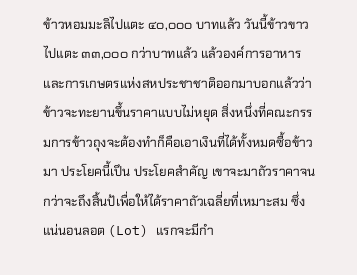ข้าวหอมมะลิไปแตะ ๔๐,๐๐๐ บาทแล้ว วันนี้ข้าวขาวไปแตะ ๓๓,๐๐๐ กว่าบาทแล้ว แล้วองค์การอาหาร และการเกษตรแห่งสหประชาชาติออกมาบอกแล้วว่าข้าวจะทะยานขึ้นราคาแบบไม่หยุด สิ่งหนึ่งที่คณะกรรมการข้าวถุงจะต้องทําก็คือเอาเงินที่ได้ทั้งหมดซื้อข้าวมา ประโยคนี้เปึน ประโยคสําคัญ เขาจะมาถัวราคาจนกว่าจะถึงสิ้นป้เพื่อให้ได้ราคาถัวเฉลี่ยที่เหมาะสม ซึ่งแน่นอนลอต (Lot) แรกจะมีกํา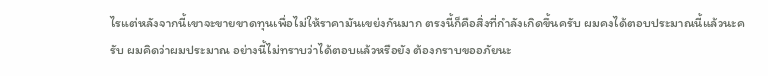ไรแต่หลังจากนี้เขาจะขายขาดทุนเพื่อไม่ให้ราคามันเขย่งกันมาก ตรงนี้ก็คือสิ่งที่กําลังเกิดขึ้นครับ ผมคงได้ตอบประมาณนี้แล้วนะครับ ผมคิดว่าผมประมาณ อย่างนี้ไม่ทราบว่าได้ตอบแล้วหรือยัง ต้องกราบขออภัยนะ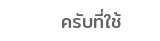ครับที่ใช้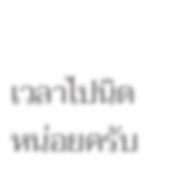เวลาไปนิดหน่อยครับ